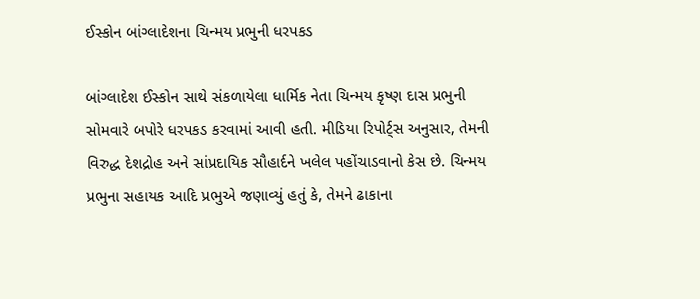ઈસ્કોન બાંગ્લાદેશના ચિન્મય પ્રભુની ધરપકડ

બાંગ્લાદેશ ઈસ્કોન સાથે સંકળાયેલા ધાર્મિક નેતા ચિન્મય કૃષ્ણ દાસ પ્રભુની સોમવારે બપોરે ધરપકડ કરવામાં આવી હતી. મીડિયા રિપોર્ટ્સ અનુસાર, તેમની વિરુદ્ધ દેશદ્રોહ અને સાંપ્રદાયિક સૌહાર્દને ખલેલ પહોંચાડવાનો કેસ છે. ચિન્મય પ્રભુના સહાયક આદિ પ્રભુએ જણાવ્યું હતું કે, તેમને ઢાકાના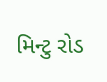મિન્ટુ રોડ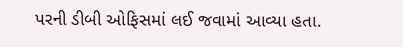પરની ડીબી ઓફિસમાં લઈ જવામાં આવ્યા હતા.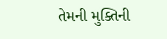તેમની મુક્તિની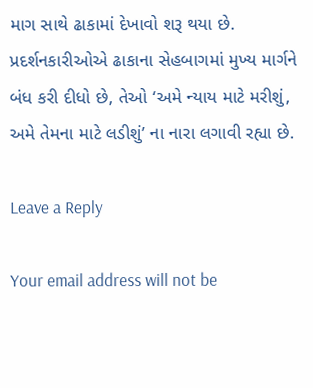માગ સાથે ઢાકામાં દેખાવો શરૂ થયા છે. પ્રદર્શનકારીઓએ ઢાકાના સેહબાગમાં મુખ્ય માર્ગને બંધ કરી દીધો છે, તેઓ ‘અમે ન્યાય માટે મરીશું, અમે તેમના માટે લડીશું’ ના નારા લગાવી રહ્યા છે.

Leave a Reply

Your email address will not be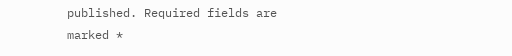published. Required fields are marked *